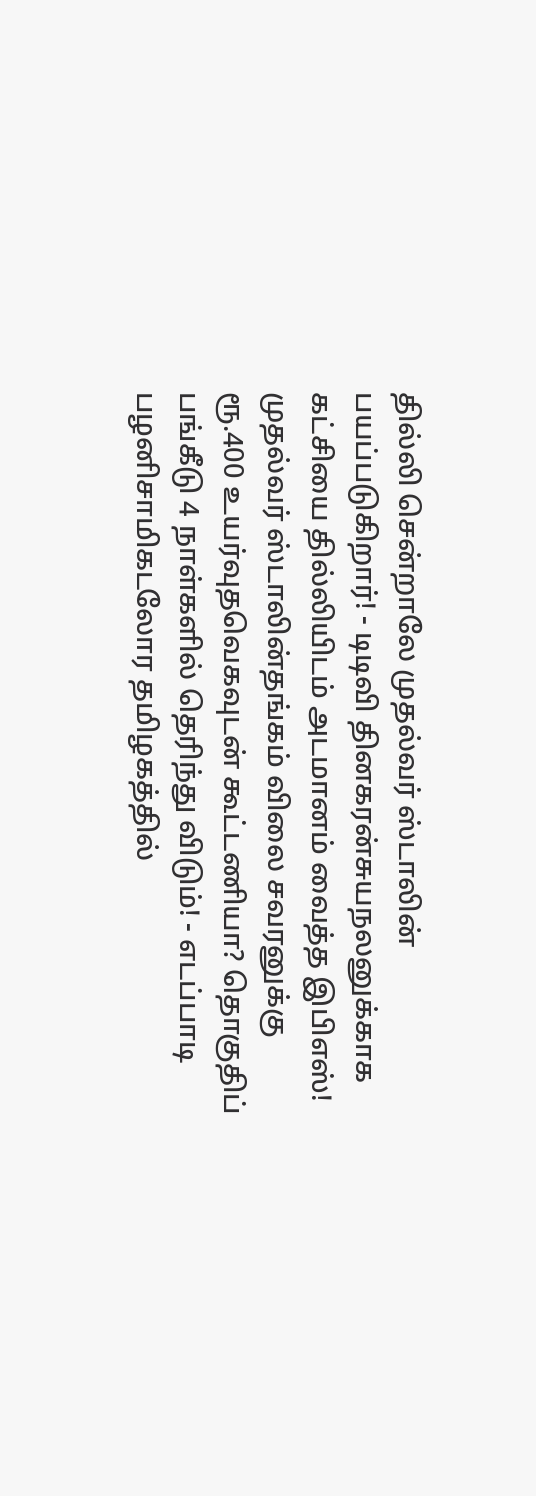தில்லி சென்றாலே முதல்வர் ஸ்டாலின் பயப்படுகிறார்! - டிடிவி தினகரன்சுயநலனுக்காக கட்சியை தில்லியிடம் அடமானம் வைத்த இபிஎஸ்! முதல்வர் ஸ்டாலின்தங்கம் விலை சவரனுக்கு ரூ.400 உயர்வுதவெகவுடன் கூட்டணியா? தொகுதிப் பங்கீடு 4 நாள்களில் தெரிந்து விடும்! - எடப்பாடி பழனிசாமிகடலோர தமிழகத்தில்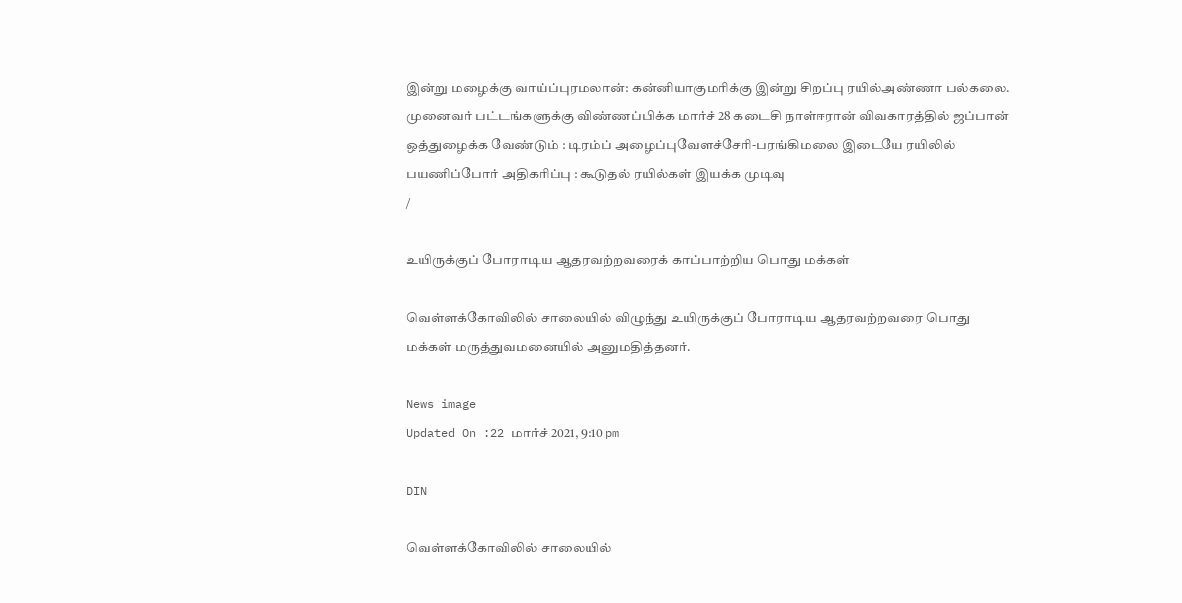இன்று மழைக்கு வாய்ப்புரமலான்: கன்னியாகுமரிக்கு இன்று சிறப்பு ரயில்அண்ணா பல்கலை. முனைவர் பட்டங்களுக்கு விண்ணப்பிக்க மார்ச் 28 கடைசி நாள்ஈரான் விவகாரத்தில் ஜப்பான் ஒத்துழைக்க வேண்டும் : டிரம்ப் அழைப்புவேளச்சேரி-பரங்கிமலை இடையே ரயிலில் பயணிப்போர் அதிகரிப்பு : கூடுதல் ரயில்கள் இயக்க முடிவு
/

உயிருக்குப் போராடிய ஆதரவற்றவரைக் காப்பாற்றிய பொது மக்கள்

வெள்ளக்கோவிலில் சாலையில் விழுந்து உயிருக்குப் போராடிய ஆதரவற்றவரை பொது மக்கள் மருத்துவமனையில் அனுமதித்தனர்.

News image
Updated On :22 மார்ச் 2021, 9:10 pm

DIN

வெள்ளக்கோவிலில் சாலையில்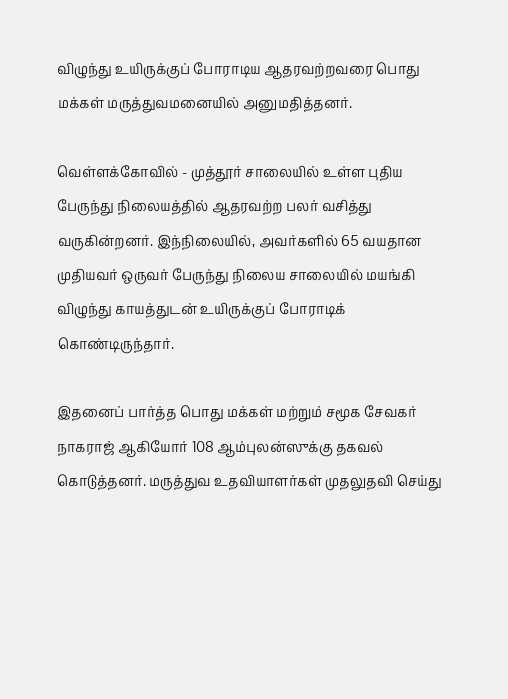விழுந்து உயிருக்குப் போராடிய ஆதரவற்றவரை பொது மக்கள் மருத்துவமனையில் அனுமதித்தனர்.

வெள்ளக்கோவில் - முத்தூர் சாலையில் உள்ள புதிய பேருந்து நிலையத்தில் ஆதரவற்ற பலர் வசித்து வருகின்றனர். இந்நிலையில், அவர்களில் 65 வயதான முதியவர் ஒருவர் பேருந்து நிலைய சாலையில் மயங்கி விழுந்து காயத்துடன் உயிருக்குப் போராடிக் கொண்டிருந்தார்.

இதனைப் பார்த்த பொது மக்கள் மற்றும் சமூக சேவகர் நாகராஜ் ஆகியோர் 108 ஆம்புலன்ஸுக்கு தகவல் கொடுத்தனர். மருத்துவ உதவியாளர்கள் முதலுதவி செய்து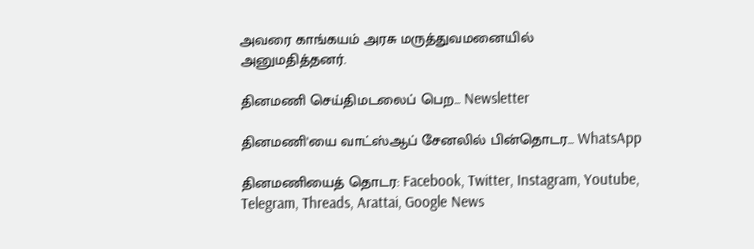அவரை காங்கயம் அரசு மருத்துவமனையில் அனுமதித்தனர்.

தினமணி செய்திமடலைப் பெற... Newsletter

தினமணி'யை வாட்ஸ்ஆப் சேனலில் பின்தொடர... WhatsApp

தினமணியைத் தொடர: Facebook, Twitter, Instagram, Youtube, Telegram, Threads, Arattai, Google News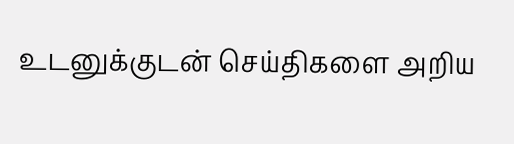உடனுக்குடன் செய்திகளை அறிய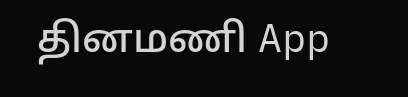தினமணி App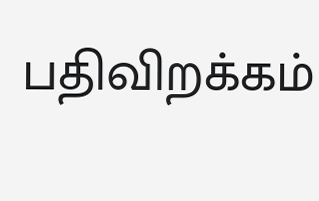பதிவிறக்கம்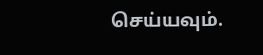செய்யவும்.